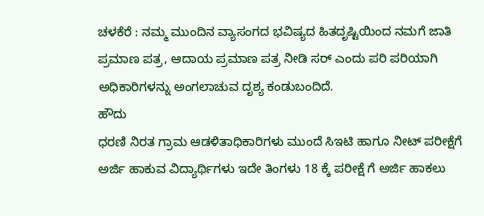ಚಳಕೆರೆ : ನಮ್ಮ ಮುಂದಿನ ವ್ಯಾಸಂಗದ ಭವಿಷ್ಯದ ಹಿತದೃಷ್ಟಿಯಿಂದ ನಮಗೆ ಜಾತಿ ಪ್ರಮಾಣ ಪತ್ರ, ಆದಾಯ ಪ್ರಮಾಣ ಪತ್ರ ನೀಡಿ ಸರ್ ಎಂದು ಪರಿ ಪರಿಯಾಗಿ ಅಧಿಕಾರಿಗಳನ್ನು ಅಂಗಲಾಚುವ ದೃಶ್ಯ ಕಂಡುಬಂದಿದೆ.
ಹೌದು
ಧರಣಿ ನಿರತ ಗ್ರಾಮ ಆಡಳಿತಾಧಿಕಾರಿಗಳು ಮುಂದೆ ಸಿಇಟಿ ಹಾಗೂ ನೀಟ್ ಪರೀಕ್ಷೆಗೆ ಅರ್ಜಿ ಹಾಕುವ ವಿದ್ಯಾರ್ಥಿಗಳು ಇದೇ ತಿಂಗಳು 18 ಕ್ಕೆ ಪರೀಕ್ಷೆ ಗೆ ಅರ್ಜಿ ಹಾಕಲು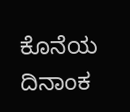ಕೊನೆಯ ದಿನಾಂಕ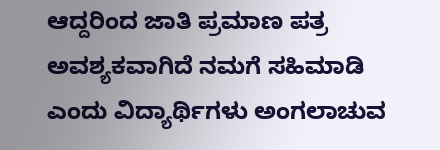ಆದ್ದರಿಂದ ಜಾತಿ ಪ್ರಮಾಣ ಪತ್ರ ಅವಶ್ಯಕವಾಗಿದೆ ನಮಗೆ ಸಹಿಮಾಡಿ ಎಂದು ವಿದ್ಯಾರ್ಥಿಗಳು ಅಂಗಲಾಚುವ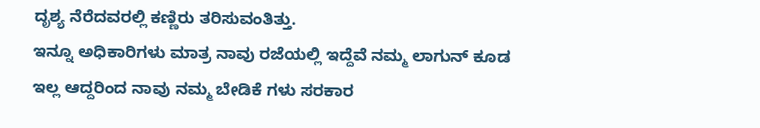ದೃಶ್ಯ ನೆರೆದವರಲ್ಲಿ ಕಣ್ಣಿರು ತರಿಸುವಂತಿತ್ತು.
ಇನ್ನೂ ಅಧಿಕಾರಿಗಳು ಮಾತ್ರ ನಾವು ರಜೆಯಲ್ಲಿ ಇದ್ದೆವೆ ನಮ್ಮ ಲಾಗುನ್ ಕೂಡ ಇಲ್ಲ ಆದ್ದರಿಂದ ನಾವು ನಮ್ಮ ಬೇಡಿಕೆ ಗಳು ಸರಕಾರ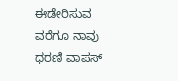ಈಡೇರಿಸುವ ವರೆಗೂ ನಾವು ಧರಣಿ ವಾಪಸ್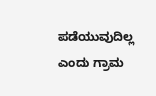ಪಡೆಯುವುದಿಲ್ಲ ಎಂದು ಗ್ರಾಮ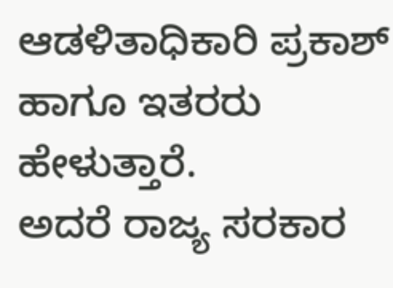ಆಡಳಿತಾಧಿಕಾರಿ ಪ್ರಕಾಶ್ ಹಾಗೂ ಇತರರು ಹೇಳುತ್ತಾರೆ.
ಅದರೆ ರಾಜ್ಯ ಸರಕಾರ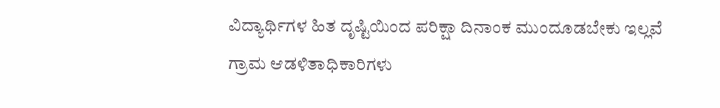ವಿದ್ಯಾರ್ಥಿಗಳ ಹಿತ ದೃಷ್ಟಿಯಿಂದ ಪರಿಕ್ಷಾ ದಿನಾಂಕ ಮುಂದೂಡಬೇಕು ಇಲ್ಲವೆ ಗ್ರಾಮ ಆಡಳಿತಾಧಿಕಾರಿಗಳು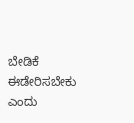ಬೇಡಿಕೆ ಈಡೇರಿಸಬೇಕು ಎಂದು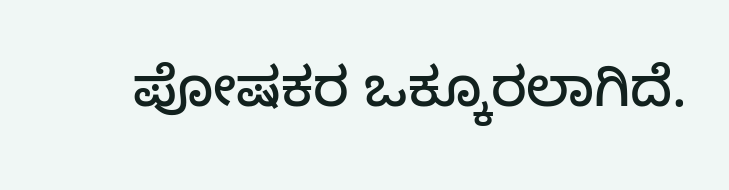ಪೋಷಕರ ಒಕ್ಕೂರಲಾಗಿದೆ.